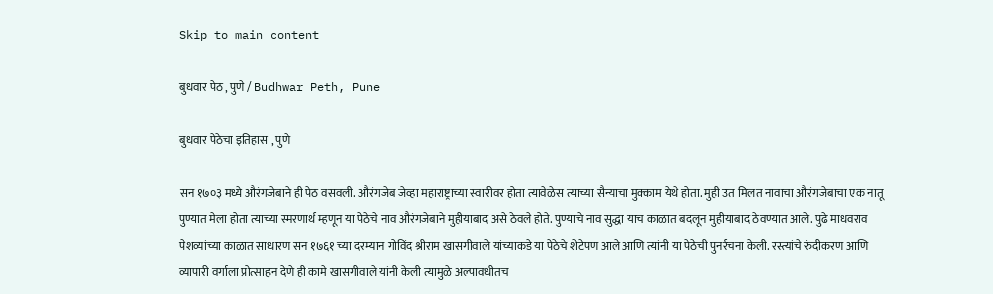Skip to main content

बुधवार पेठ , पुणे / Budhwar Peth, Pune

बुधवार पेठेचा इतिहास , पुणे

सन १७०३ मध्ये औरंगजेबाने ही पेठ वसवली. औरंगजेब जेव्हा महाराष्ट्राच्या स्वारीवर होता त्यावेळेस त्याच्या सैन्याचा मुक्काम येथे होता. मुही उत मिलत नावाचा औरंगजेबाचा एक नातू पुण्यात मेला होता त्याच्या स्मरणार्थ म्हणून या पेठेचे नाव औरंगजेबाने मुहीयाबाद असे ठेवले होते. पुण्याचे नाव सुद्धा याच काळात बदलून मुहीयाबाद ठेवण्यात आले. पुढे माधवराव पेशव्यांच्या काळात साधारण सन १७६१ च्या दरम्यान गोविंद श्रीराम खासगीवाले यांच्याकडे या पेठेचे शेटेपण आले आणि त्यांनी या पेठेची पुनर्रचना केली. रस्त्यांचे रुंदीकरण आणि व्यापारी वर्गाला प्रोत्साहन देणे ही कामे खासगीवाले यांनी केली त्यामुळे अल्पावधीतच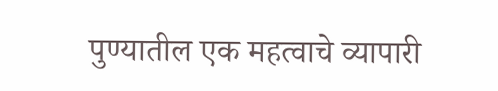पुण्यातील एक महत्वाचे व्यापारी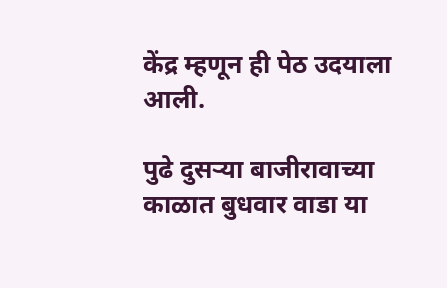केंद्र म्हणून ही पेठ उदयाला आली.

पुढे दुसऱ्या बाजीरावाच्या काळात बुधवार वाडा या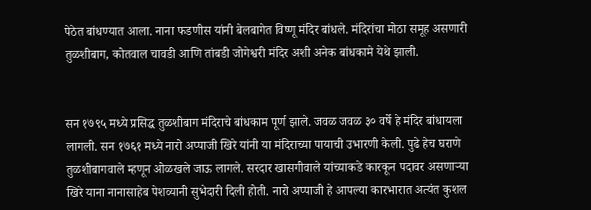पेठेत बांधण्यात आला. नाना फडणीस यांनी बेलबागेत विष्णू मंदिर बांधले. मंदिरांचा मोठा समूह असणारी तुळशीबाग, कोतवाल चावडी आणि तांबडी जोगेश्वरी मंदिर अशी अनेक बांधकामे येथे झाली.


सन १७९५ मध्ये प्रसिद्ध तुळशीबाग मंदिराचे बांधकाम पूर्ण झाले. जवळ जवळ ३० वर्षे हे मंदिर बांधायला लागली. सन १७६१ मध्ये नारो अप्पाजी खिरे यांनी या मंदिराच्या पायाची उभारणी केली. पुढे हेच घराणे तुळशीबागवाले म्हणून ओळखले जाऊ लागले. सरदार खासगीवाले यांच्याकडे कारकून पदावर असणाऱ्या खिरे याना नानासाहेब पेशव्यानी सुभेदारी दिली होती. नारो अप्पाजी हे आपल्या कारभारात अत्यंत कुशल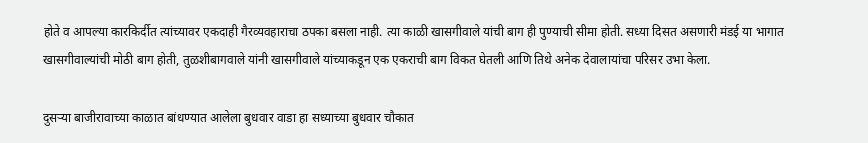होते व आपल्या कारकिर्दीत त्यांच्यावर एकदाही गैरव्यवहाराचा ठपका बसला नाही. त्या काळी खासगीवाले यांची बाग ही पुण्याची सीमा होती. सध्या दिसत असणारी मंडई या भागात खासगीवाल्यांची मोठी बाग होती, तुळशीबागवाले यांनी खासगीवाले यांच्याकडून एक एकराची बाग विकत घेतली आणि तिथे अनेक देवालायांचा परिसर उभा केला.

दुसऱ्या बाजीरावाच्या काळात बांधण्यात आलेला बुधवार वाडा हा सध्याच्या बुधवार चौकात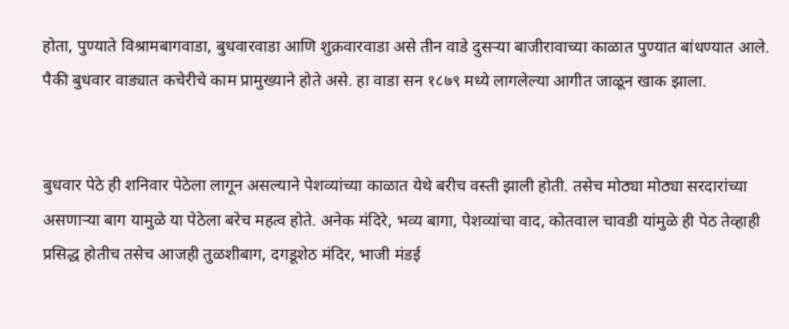होता, पुण्याते विश्रामबागवाडा, बुधवारवाडा आणि शुक्रवारवाडा असे तीन वाडे दुसऱ्या बाजीरावाच्या काळात पुण्यात बांधण्यात आले. पैकी बुधवार वाड्यात कचेरीचे काम प्रामुख्याने होते असे. हा वाडा सन १८७९ मध्ये लागलेल्या आगीत जाळून खाक झाला.


बुधवार पेठे ही शनिवार पेठेला लागून असल्याने पेशव्यांच्या काळात येथे बरीच वस्ती झाली होती. तसेच मोठ्या मोठ्या सरदारांच्या असणाऱ्या बाग यामुळे या पेठेला बरेच महत्व होते. अनेक मंदिरे, भव्य बागा, पेशव्यांचा वाद, कोतवाल चावडी यांमुळे ही पेठ तेव्हाही प्रसिद्ध होतीच तसेच आजही तुळशीबाग, दगडूशेठ मंदिर, भाजी मंडई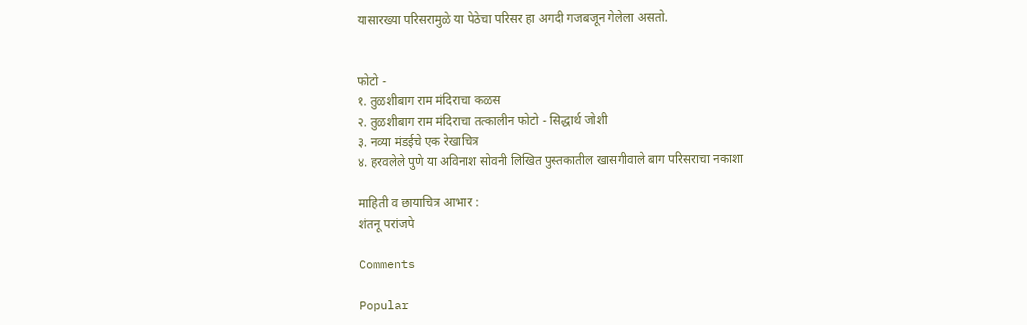यासारख्या परिसरामुळे या पेठेचा परिसर हा अगदी गजबजून गेलेला असतो.


फोटो -
१. तुळशीबाग राम मंदिराचा कळस
२. तुळशीबाग राम मंदिराचा तत्कालीन फोटो - सिद्धार्थ जोशी
३. नव्या मंडईचे एक रेखाचित्र
४. हरवलेले पुणे या अविनाश सोवनी लिखित पुस्तकातील खासगीवाले बाग परिसराचा नकाशा

माहिती व छायाचित्र आभार :
शंतनू परांजपे

Comments

Popular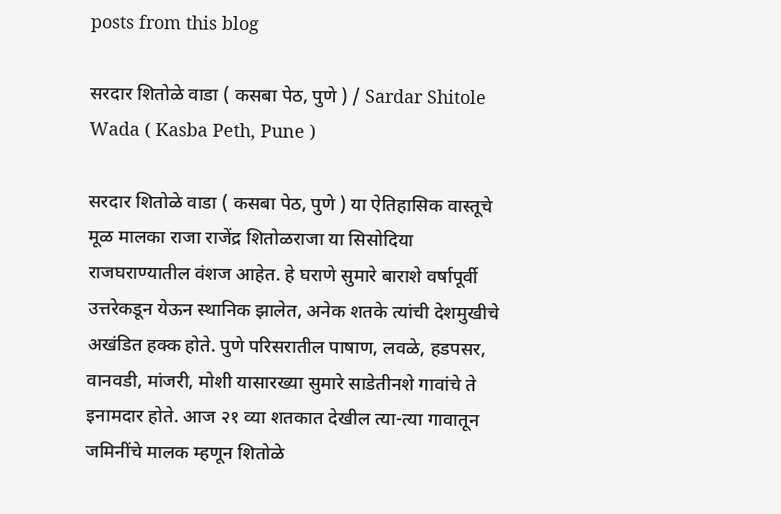posts from this blog

सरदार शितोळे वाडा ( कसबा पेठ, पुणे ) / Sardar Shitole Wada ( Kasba Peth, Pune )

सरदार शितोळे वाडा ( कसबा पेठ, पुणे ) या ऐतिहासिक वास्तूचे मूळ मालका राजा राजेंद्र शितोळराजा या सिसोदिया राजघराण्यातील वंशज आहेत. हे घराणे सुमारे बाराशे वर्षापूर्वी उत्तरेकडून येऊन स्थानिक झालेत, अनेक शतके त्यांची देशमुखीचे अखंडित हक्क होते. पुणे परिसरातील पाषाण, लवळे, हडपसर, वानवडी, मांजरी, मोशी यासारख्या सुमारे साडेतीनशे गावांचे ते इनामदार होते. आज २१ व्या शतकात देखील त्या-त्या गावातून जमिनींचे मालक म्हणून शितोळे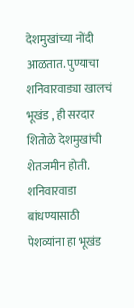देशमुखांच्या नोंदी आळतात. पुण्याचा शनिवारवाड्या खालचं भूखंड , ही सरदार शितोळे देशमुखांची शेतजमीन होती. शनिवारवाडा बांधण्यासाठी पेशव्यांना हा भूखंड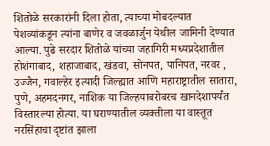शितोळे सरकारांनी दिला होता, त्याच्या मोबदल्यात पेशव्यांकडून त्यांना बाणेर व जवळार्जुन येथील जामिनी देण्यात आल्या. पुढे सरदार शितोळे यांच्या जहागिरी मध्यप्रदेशातील होशंगाबाद, शहाजाबाद, खंडवा, सोनपत, पानिपत, नरवर , उज्जैन, गवाल्हेर इत्यादी जिल्ह्यात आणि महाराष्ट्रातील सातारा, पुणे, अहमदनगर, नाशिक या जिल्हयाबरोबरच खानदेशापर्यंत विस्तारल्या होत्या. या घराण्यातील व्यक्तीला या वास्तूत नरसिंहाचा दृष्टांत झाला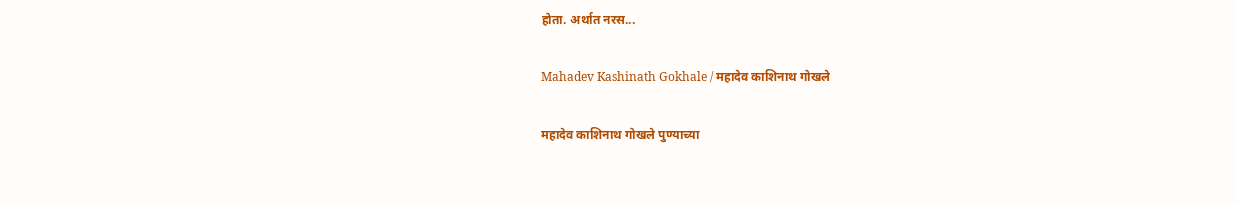होता. अर्थात नरस...

Mahadev Kashinath Gokhale / महादेव काशिनाथ गोखले

महादेव काशिनाथ गोखले पुण्याच्या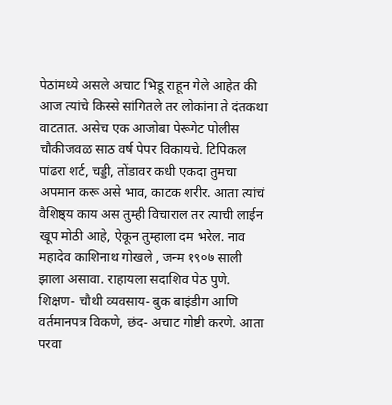पेठांमध्ये असले अचाट भिडू राहून गेले आहेत की आज त्यांचे किस्से सांगितले तर लोकांना ते दंतकथा वाटतात. असेच एक आजोबा पेरूगेट पोलीस चौकीजवळ साठ वर्ष पेपर विकायचे. टिपिकल पांढरा शर्ट, चड्डी, तोंडावर कधी एकदा तुमचा अपमान करू असे भाव, काटक शरीर. आता त्यांचं वैशिष्ठ्य काय अस तुम्ही विचाराल तर त्याची लाईन खूप मोठी आहे, ऐकून तुम्हाला दम भरेल. नाव महादेव काशिनाथ गोखले , जन्म १९०७ साली झाला असावा. राहायला सदाशिव पेठ पुणे. शिक्षण- चौथी व्यवसाय- बुक बाइंडीग आणि वर्तमानपत्र विकणे, छंद- अचाट गोष्टी करणे. आता परवा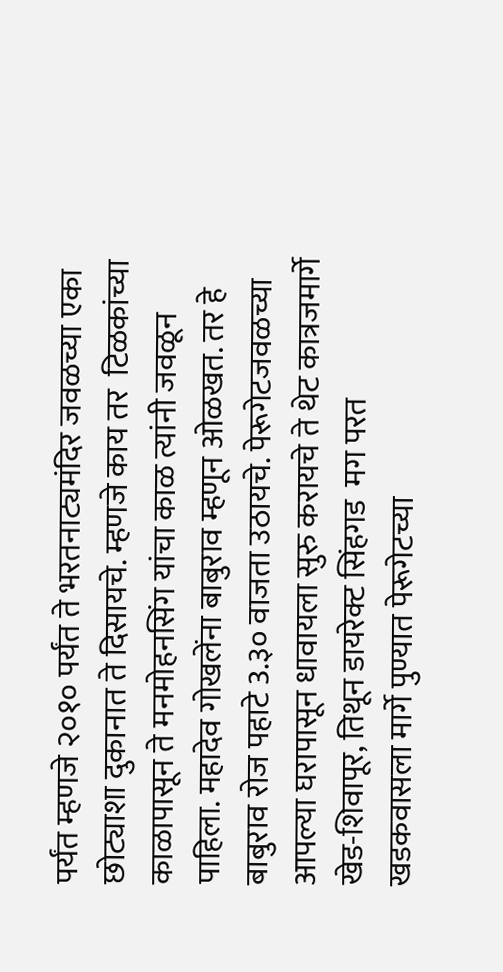पर्यंत म्हणजे २०१० पर्यंत ते भरतनाट्यमंदिर जवळच्या एका छोट्याशा दुकानात ते दिसायचे. म्हणजे काय तर  टिळकांच्या काळापासून ते मनमोहनसिंग यांचा काळ त्यांनी जवळून पाहिला. महादेव गोखलेंना बाबुराव म्हणून ओळखत. तर हे बाबुराव रोज पहाटे 3.३० वाजता उठायचे. पेरूगेटजवळच्या आपल्या घरापासून धावायला सुरु करायचे ते थेट कात्रजमार्गे खेड-शिवापूर, तिथून डायरेक्ट सिंहगड  मग परत खडकवासला मार्गे पुण्यात पेरूगेटच्या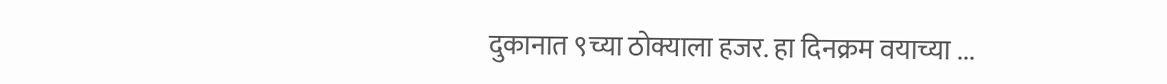दुकानात ९च्या ठोक्याला हजर. हा दिनक्रम वयाच्या ...